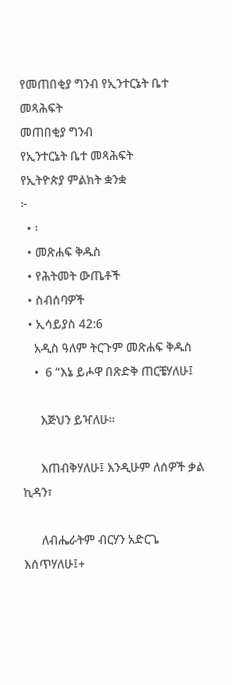የመጠበቂያ ግንብ የኢንተርኔት ቤተ መጻሕፍት
መጠበቂያ ግንብ
የኢንተርኔት ቤተ መጻሕፍት
የኢትዮጵያ ምልክት ቋንቋ
፦
  • ፡
  • መጽሐፍ ቅዱስ
  • የሕትመት ውጤቶች
  • ስብሰባዎች
  • ኢሳይያስ 42:6
    አዲስ ዓለም ትርጉም መጽሐፍ ቅዱስ
    •  6 “እኔ ይሖዋ በጽድቅ ጠርቼሃለሁ፤

      እጅህን ይዣለሁ።

      እጠብቅሃለሁ፤ እንዲሁም ለሰዎች ቃል ኪዳን፣

      ለብሔራትም ብርሃን አድርጌ እሰጥሃለሁ፤+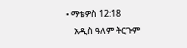• ማቴዎስ 12:18
    አዲስ ዓለም ትርጉም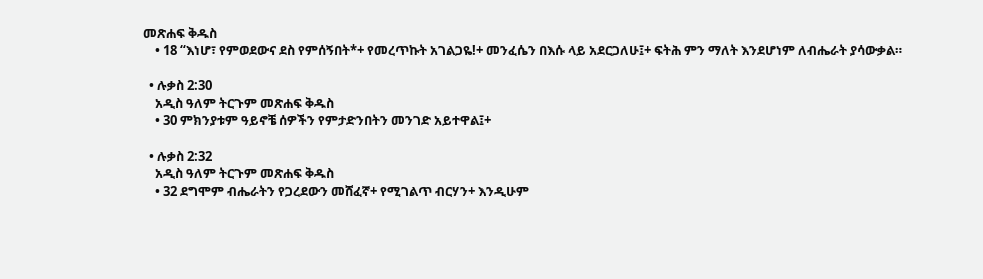መጽሐፍ ቅዱስ
    • 18 “እነሆ፣ የምወደውና ደስ የምሰኝበት*+ የመረጥኩት አገልጋዬ!+ መንፈሴን በእሱ ላይ አደርጋለሁ፤+ ፍትሕ ምን ማለት እንደሆነም ለብሔራት ያሳውቃል።

  • ሉቃስ 2:30
    አዲስ ዓለም ትርጉም መጽሐፍ ቅዱስ
    • 30 ምክንያቱም ዓይኖቼ ሰዎችን የምታድንበትን መንገድ አይተዋል፤+

  • ሉቃስ 2:32
    አዲስ ዓለም ትርጉም መጽሐፍ ቅዱስ
    • 32 ደግሞም ብሔራትን የጋረደውን መሸፈኛ+ የሚገልጥ ብርሃን+ እንዲሁም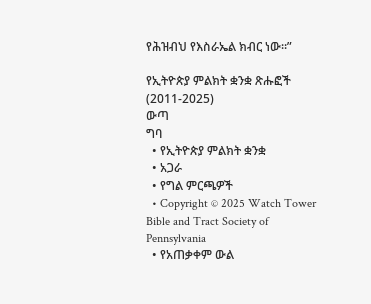የሕዝብህ የእስራኤል ክብር ነው።”

የኢትዮጵያ ምልክት ቋንቋ ጽሑፎች (2011-2025)
ውጣ
ግባ
  • የኢትዮጵያ ምልክት ቋንቋ
  • አጋራ
  • የግል ምርጫዎች
  • Copyright © 2025 Watch Tower Bible and Tract Society of Pennsylvania
  • የአጠቃቀም ውል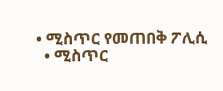• ሚስጥር የመጠበቅ ፖሊሲ
  • ሚስጥር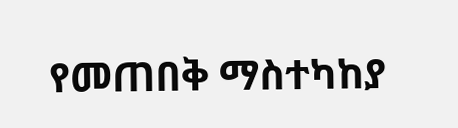የመጠበቅ ማስተካከያ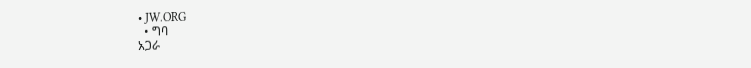• JW.ORG
  • ግባ
አጋራ